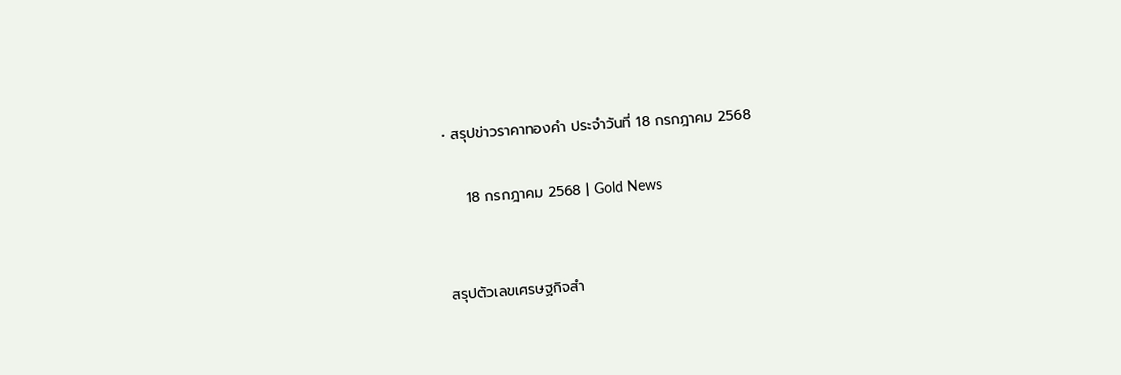• สรุปข่าวราคาทองคำ ประจำวันที่ 18 กรกฎาคม 2568

    18 กรกฎาคม 2568 | Gold News


สรุปตัวเลขเศรษฐกิจสำ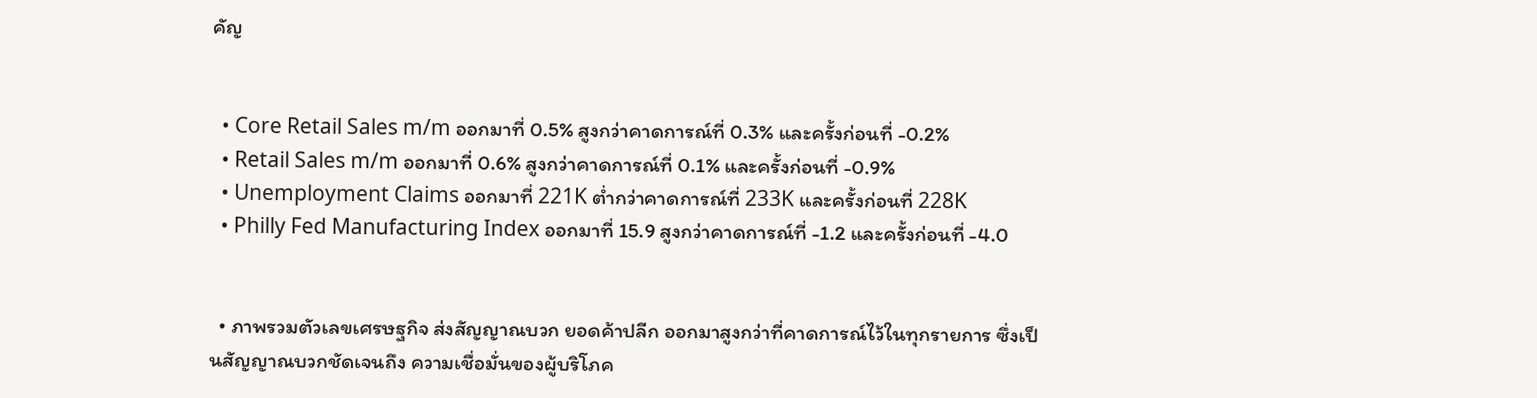คัญ


  • Core Retail Sales m/m ออกมาที่ 0.5% สูงกว่าคาดการณ์ที่ 0.3% และครั้งก่อนที่ -0.2%
  • Retail Sales m/m ออกมาที่ 0.6% สูงกว่าคาดการณ์ที่ 0.1% และครั้งก่อนที่ -0.9%
  • Unemployment Claims ออกมาที่ 221K ต่ำกว่าคาดการณ์ที่ 233K และครั้งก่อนที่ 228K
  • Philly Fed Manufacturing Index ออกมาที่ 15.9 สูงกว่าคาดการณ์ที่ -1.2 และครั้งก่อนที่ -4.0


  • ภาพรวมตัวเลขเศรษฐกิจ ส่งสัญญาณบวก ยอดค้าปลีก ออกมาสูงกว่าที่คาดการณ์ไว้ในทุกรายการ ซึ่งเป็นสัญญาณบวกชัดเจนถึง ความเชื่อมั่นของผู้บริโภค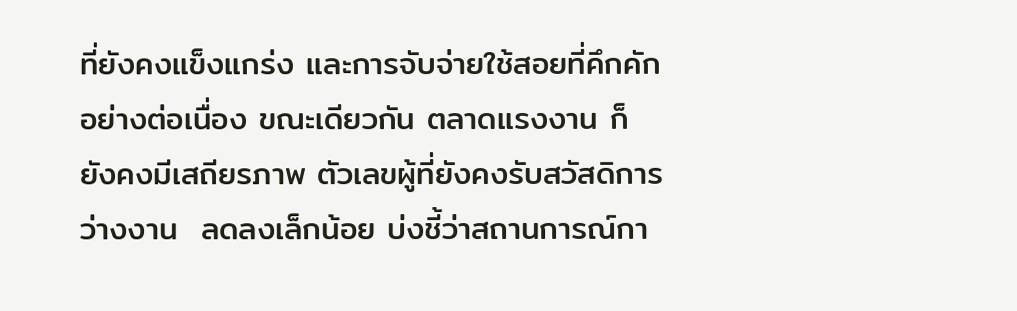ที่ยังคงแข็งแกร่ง และการจับจ่ายใช้สอยที่คึกคักอย่างต่อเนื่อง ขณะเดียวกัน ตลาดแรงงาน ก็ยังคงมีเสถียรภาพ ตัวเลขผู้ที่ยังคงรับสวัสดิการว่างงาน  ลดลงเล็กน้อย บ่งชี้ว่าสถานการณ์กา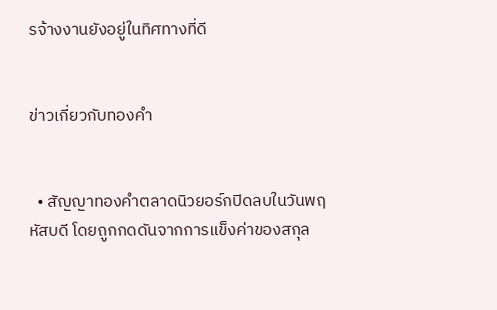รจ้างงานยังอยู่ในทิศทางที่ดี


ข่าวเกี่ยวกับทองคำ


  • สัญญาทองคำตลาดนิวยอร์กปิดลบในวันพฤหัสบดี โดยถูกกดดันจากการแข็งค่าของสกุล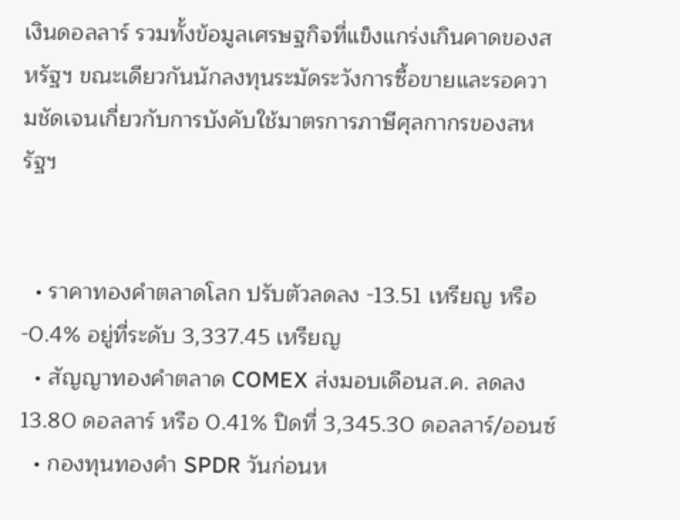เงินดอลลาร์ รวมทั้งข้อมูลเศรษฐกิจที่แข็งแกร่งเกินคาดของสหรัฐฯ ขณะเดียวกันนักลงทุนระมัดระวังการซื้อขายและรอความชัดเจนเกี่ยวกับการบังคับใช้มาตรการภาษีศุลกากรของสหรัฐฯ


  • ราคาทองคำตลาดโลก ปรับตัวลดลง -13.51 เหรียญ หรือ -0.4% อยู่ที่ระดับ 3,337.45 เหรียญ
  • สัญญาทองคำตลาด COMEX ส่งมอบเดือนส.ค. ลดลง 13.80 ดอลลาร์ หรือ 0.41% ปิดที่ 3,345.30 ดอลลาร์/ออนซ์
  • กองทุนทองคำ SPDR วันก่อนห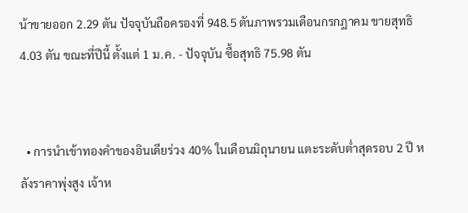น้าขายออก 2.29 ตัน ปัจจุบันถือครองที่ 948.5 ตันภาพรวมเดือนกรกฎาคม ขายสุทธิ 4.03 ตัน ขณะที่ปีนี้ ตั้งแต่ 1 ม.ค. - ปัจจุบัน ซื้อสุทธิ 75.98 ตัน


  • การนำเข้าทองคำของอินเดียร่วง 40% ในเดือนมิถุนายน แตะระดับต่ำสุดรอบ 2 ปี หลังราคาพุ่งสูง เจ้าห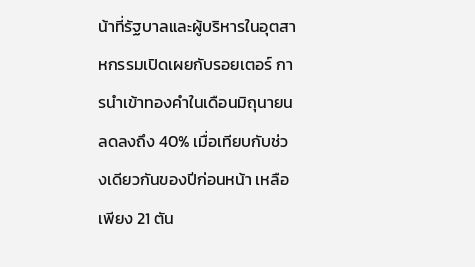น้าที่รัฐบาลและผู้บริหารในอุตสาหกรรมเปิดเผยกับรอยเตอร์ การนำเข้าทองคำในเดือนมิถุนายนลดลงถึง 40% เมื่อเทียบกับช่วงเดียวกันของปีก่อนหน้า เหลือเพียง 21 ตัน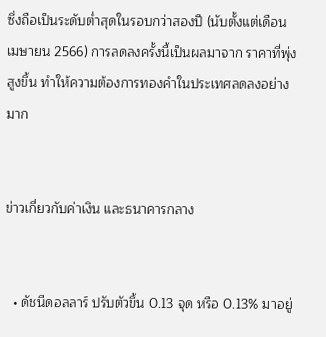ซึ่งถือเป็นระดับต่ำสุดในรอบกว่าสองปี (นับตั้งแต่เดือนเมษายน 2566) การลดลงครั้งนี้เป็นผลมาจาก ราคาที่พุ่งสูงขึ้น ทำให้ความต้องการทองคำในประเทศลดลงอย่างมาก


ข่าวเกี่ยวกับค่าเงิน และธนาคารกลาง


  • ดัชนีดอลลาร์ ปรับตัวขึ้น 0.13 จุด หรือ 0.13% มาอยู่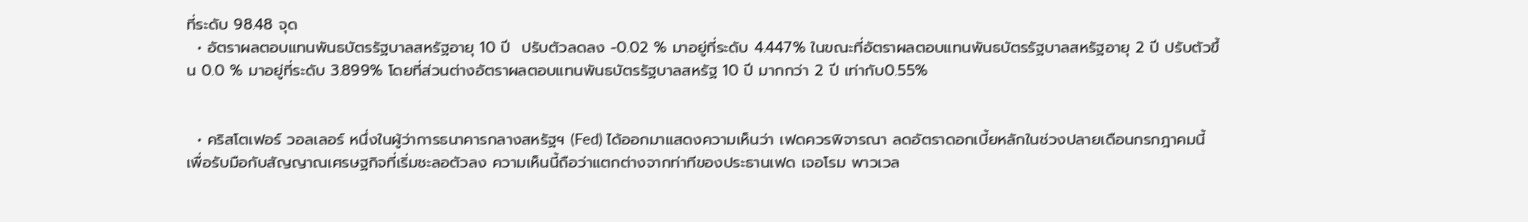ที่ระดับ 98.48 จุด
  • อัตราผลตอบแทนพันธบัตรรัฐบาลสหรัฐอายุ 10 ปี  ปรับตัวลดลง -0.02 % มาอยู่ที่ระดับ 4.447% ในขณะที่อัตราผลตอบแทนพันธบัตรรัฐบาลสหรัฐอายุ 2 ปี ปรับตัวขึ้น 0.0 % มาอยู่ที่ระดับ 3.899% โดยที่ส่วนต่างอัตราผลตอบแทนพันธบัตรรัฐบาลสหรัฐ 10 ปี มากกว่า 2 ปี เท่ากับ0.55%


  • คริสโตเฟอร์ วอลเลอร์ หนึ่งในผู้ว่าการธนาคารกลางสหรัฐฯ (Fed) ได้ออกมาแสดงความเห็นว่า เฟดควรพิจารณา ลดอัตราดอกเบี้ยหลักในช่วงปลายเดือนกรกฎาคมนี้ เพื่อรับมือกับสัญญาณเศรษฐกิจที่เริ่มชะลอตัวลง ความเห็นนี้ถือว่าแตกต่างจากท่าทีของประธานเฟด เจอโรม พาวเวล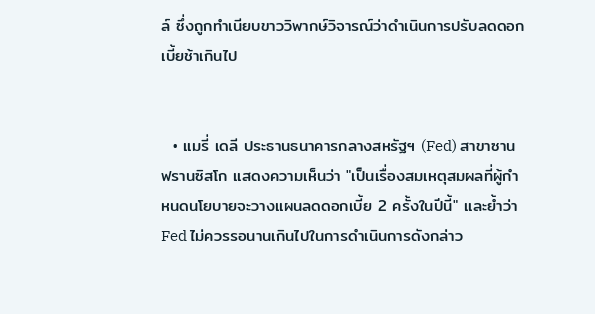ล์ ซึ่งถูกทำเนียบขาววิพากษ์วิจารณ์ว่าดำเนินการปรับลดดอกเบี้ยช้าเกินไป


  • แมรี่ เดลี ประธานธนาคารกลางสหรัฐฯ (Fed) สาขาซานฟรานซิสโก แสดงความเห็นว่า "เป็นเรื่องสมเหตุสมผลที่ผู้กำหนดนโยบายจะวางแผนลดดอกเบี้ย 2 ครั้งในปีนี้" และย้ำว่า Fed ไม่ควรรอนานเกินไปในการดำเนินการดังกล่าว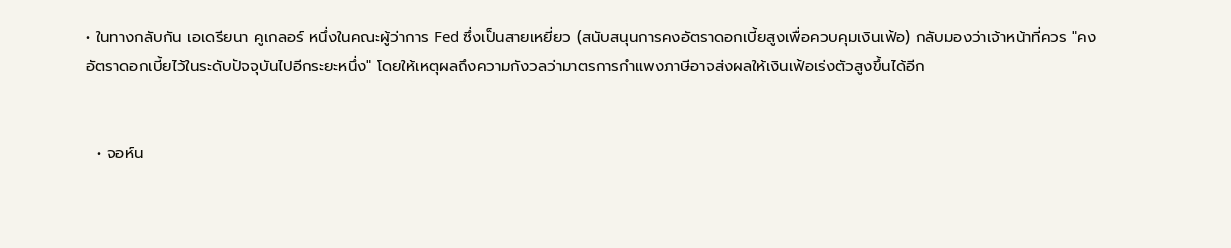• ในทางกลับกัน เอเดรียนา คูเกลอร์ หนึ่งในคณะผู้ว่าการ Fed ซึ่งเป็นสายเหยี่ยว (สนับสนุนการคงอัตราดอกเบี้ยสูงเพื่อควบคุมเงินเฟ้อ) กลับมองว่าเจ้าหน้าที่ควร "คงอัตราดอกเบี้ยไว้ในระดับปัจจุบันไปอีกระยะหนึ่ง" โดยให้เหตุผลถึงความกังวลว่ามาตรการกำแพงภาษีอาจส่งผลให้เงินเฟ้อเร่งตัวสูงขึ้นได้อีก


  • จอห์น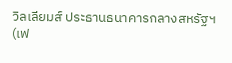วิลเลียมส์ ประธานธนาคารกลางสหรัฐฯ (เฟ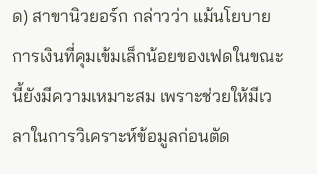ด) สาขานิวยอร์ก กล่าวว่า แม้นโยบายการเงินที่คุมเข้มเล็กน้อยของเฟดในขณะนี้ยังมีความเหมาะสม เพราะช่วยให้มีเวลาในการวิเคราะห์ข้อมูลก่อนตัด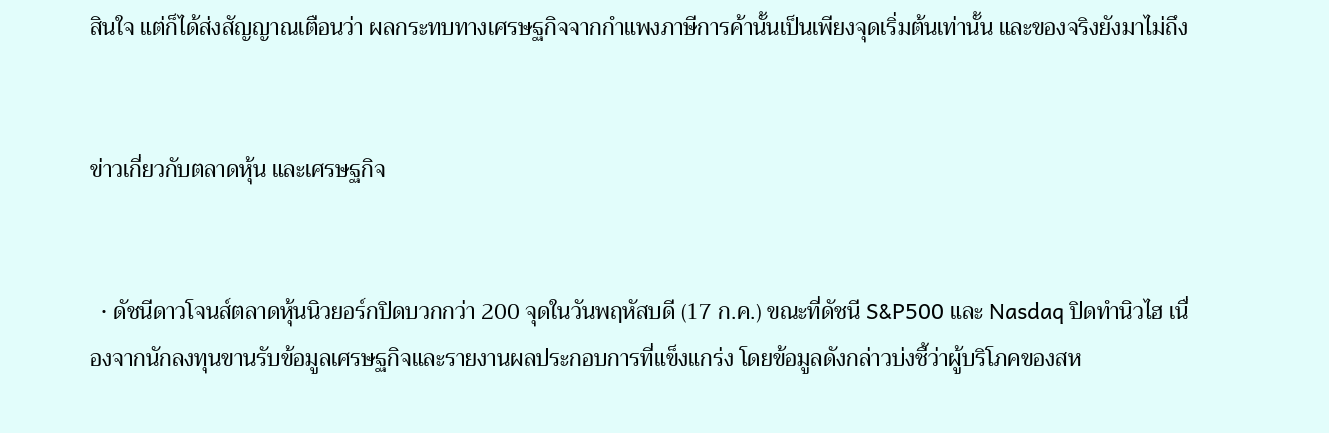สินใจ แต่ก็ได้ส่งสัญญาณเตือนว่า ผลกระทบทางเศรษฐกิจจากกำแพงภาษีการค้านั้นเป็นเพียงจุดเริ่มต้นเท่านั้น และของจริงยังมาไม่ถึง


ข่าวเกี่ยวกับตลาดหุ้น และเศรษฐกิจ


  • ดัชนีดาวโจนส์ตลาดหุ้นนิวยอร์กปิดบวกกว่า 200 จุดในวันพฤหัสบดี (17 ก.ค.) ขณะที่ดัชนี S&P500 และ Nasdaq ปิดทำนิวไฮ เนื่องจากนักลงทุนขานรับข้อมูลเศรษฐกิจและรายงานผลประกอบการที่แข็งแกร่ง โดยข้อมูลดังกล่าวบ่งชี้ว่าผู้บริโภคของสห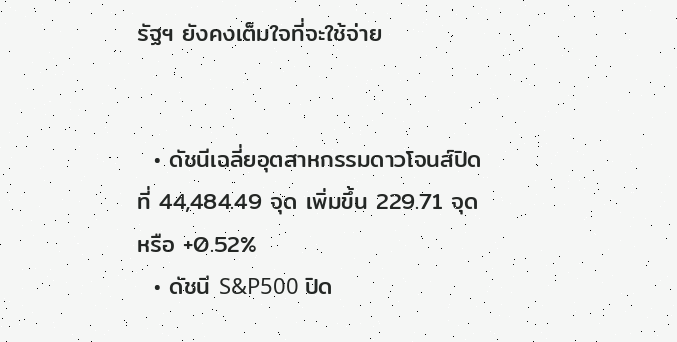รัฐฯ ยังคงเต็มใจที่จะใช้จ่าย


  • ดัชนีเฉลี่ยอุตสาหกรรมดาวโจนส์ปิดที่ 44,484.49 จุด เพิ่มขึ้น 229.71 จุด หรือ +0.52%
  • ดัชนี S&P500 ปิด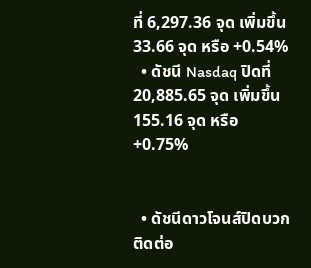ที่ 6,297.36 จุด เพิ่มขึ้น 33.66 จุด หรือ +0.54%
  • ดัชนี Nasdaq ปิดที่ 20,885.65 จุด เพิ่มขึ้น 155.16 จุด หรือ +0.75%


  • ดัชนีดาวโจนส์ปิดบวกติดต่อ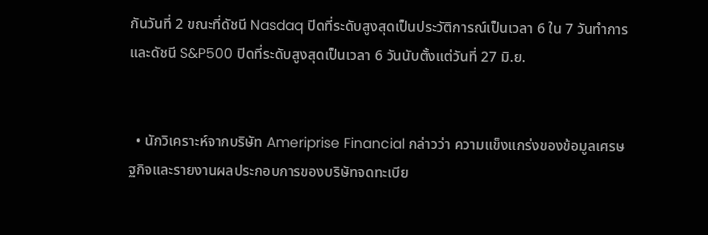กันวันที่ 2 ขณะที่ดัชนี Nasdaq ปิดที่ระดับสูงสุดเป็นประวัติการณ์เป็นเวลา 6 ใน 7 วันทำการ และดัชนี S&P500 ปิดที่ระดับสูงสุดเป็นเวลา 6 วันนับตั้งแต่วันที่ 27 มิ.ย.


  • นักวิเคราะห์จากบริษัท Ameriprise Financial กล่าวว่า ความแข็งแกร่งของข้อมูลเศรษฐกิจและรายงานผลประกอบการของบริษัทจดทะเบีย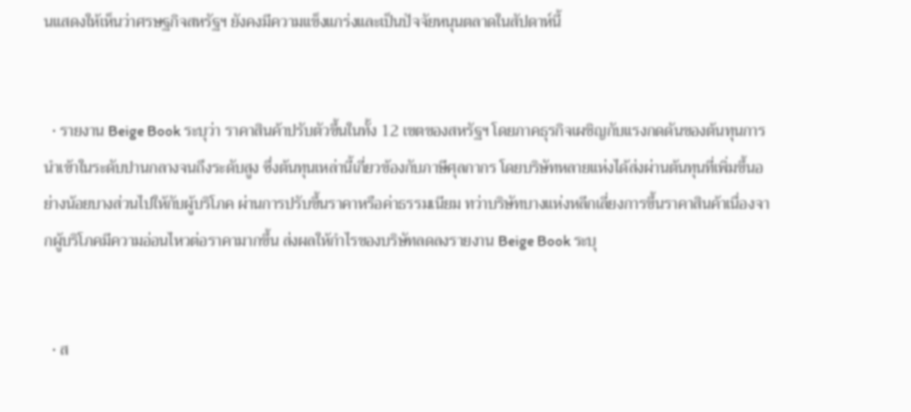นแสดงให้เห็นว่าศรษฐกิจสหรัฐฯ ยังคงมีความแข็งแกร่งและเป็นปัจจัยหนุนตลาดในสัปดาห์นี้


  • รายงาน Beige Book ระบุว่า ราคาสินค้าปรับตัวขึ้นในทั้ง 12 เขตของสหรัฐฯ โดยภาคธุรกิจเผชิญกับแรงกดดันของต้นทุนการนำเข้าในระดับปานกลางจนถึงระดับสูง ซึ่งต้นทุนเหล่านี้เกี่ยวข้องกับภาษีศุลกากร โดยบริษัทหลายแห่งได้ส่งผ่านต้นทุนที่เพิ่มขึ้นอย่างน้อยบางส่วนไปให้กับผู้บริโภค ผ่านการปรับขึ้นราคาหรือค่าธรรมเนียม ทว่าบริษัทบางแห่งหลีกเลี่ยงการขึ้นราคาสินค้าเนื่องจากผู้บริโภคมีความอ่อนไหวต่อราคามากขึ้น ส่งผลให้กำไรของบริษัทลดลงรายงาน Beige Book ระบุ


  • ส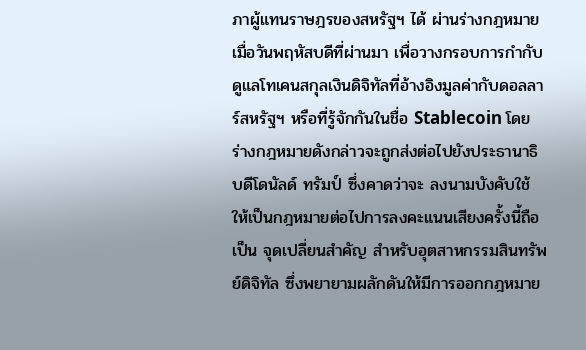ภาผู้แทนราษฎรของสหรัฐฯ ได้ ผ่านร่างกฎหมาย เมื่อวันพฤหัสบดีที่ผ่านมา เพื่อวางกรอบการกำกับดูแลโทเคนสกุลเงินดิจิทัลที่อ้างอิงมูลค่ากับดอลลาร์สหรัฐฯ หรือที่รู้จักกันในชื่อ Stablecoin โดยร่างกฎหมายดังกล่าวจะถูกส่งต่อไปยังประธานาธิบดีโดนัลด์ ทรัมป์ ซึ่งคาดว่าจะ ลงนามบังคับใช้ ให้เป็นกฎหมายต่อไปการลงคะแนนเสียงครั้งนี้ถือเป็น จุดเปลี่ยนสำคัญ สำหรับอุตสาหกรรมสินทรัพย์ดิจิทัล ซึ่งพยายามผลักดันให้มีการออกกฎหมาย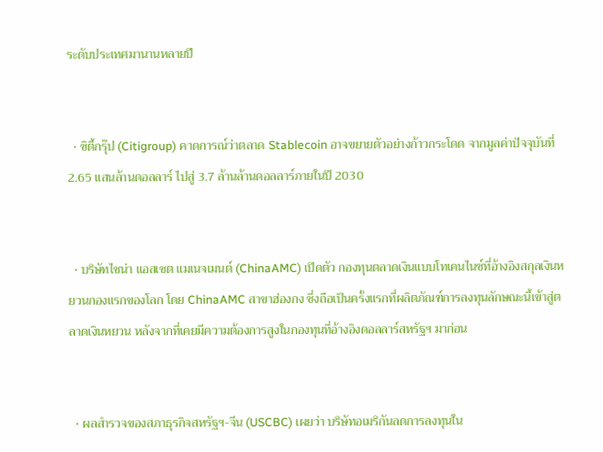ระดับประเทศมานานหลายปี


  • ซิตี้กรุ๊ป (Citigroup) คาดการณ์ว่าตลาด Stablecoin อาจขยายตัวอย่างก้าวกระโดด จากมูลค่าปัจจุบันที่ 2.65 แสนล้านดอลลาร์ ไปสู่ 3.7 ล้านล้านดอลลาร์ภายในปี 2030


  • บริษัทไชน่า แอสเซต แมเนจเมนต์ (ChinaAMC) เปิดตัว กองทุนตลาดเงินแบบโทเคนไนซ์ที่อ้างอิงสกุลเงินหยวนกองแรกของโลก โดย ChinaAMC สาขาฮ่องกง ซึ่งถือเป็นครั้งแรกที่ผลิตภัณฑ์การลงทุนลักษณะนี้เข้าสู่ตลาดเงินหยวน หลังจากที่เคยมีความต้องการสูงในกองทุนที่อ้างอิงดอลลาร์สหรัฐฯ มาก่อน


  • ผลสำรวจของสภาธุรกิจสหรัฐฯ-จีน (USCBC) เผยว่า บริษัทอเมริกันลดการลงทุนใน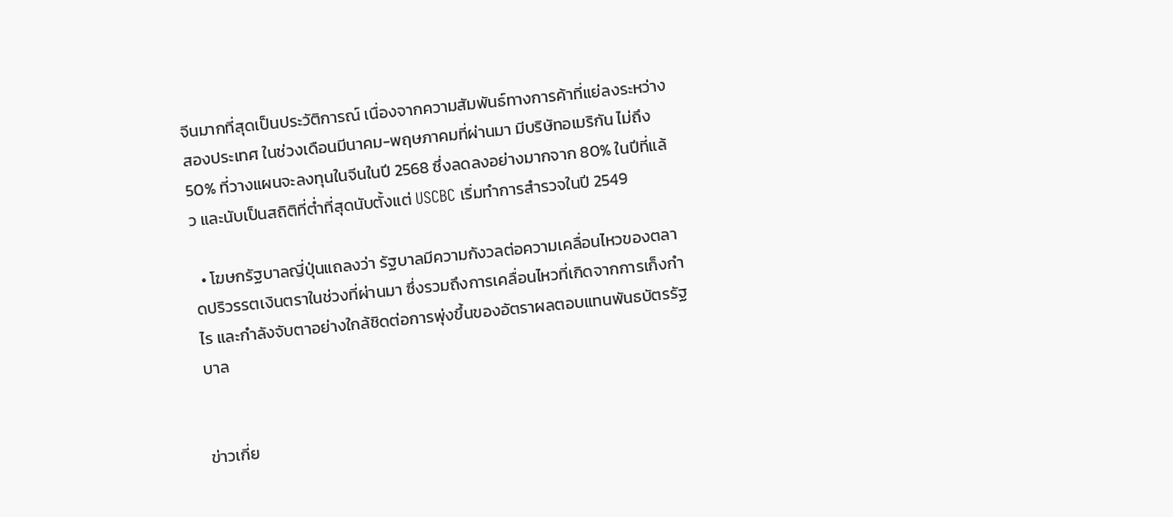จีนมากที่สุดเป็นประวัติการณ์ เนื่องจากความสัมพันธ์ทางการค้าที่แย่ลงระหว่างสองประเทศ ในช่วงเดือนมีนาคม-พฤษภาคมที่ผ่านมา มีบริษัทอเมริกัน ไม่ถึง 50% ที่วางแผนจะลงทุนในจีนในปี 2568 ซึ่งลดลงอย่างมากจาก 80% ในปีที่แล้ว และนับเป็นสถิติที่ต่ำที่สุดนับตั้งแต่ USCBC เริ่มทำการสำรวจในปี 2549

  • โฆษกรัฐบาลญี่ปุ่นแถลงว่า รัฐบาลมีความกังวลต่อความเคลื่อนไหวของตลาดปริวรรตเงินตราในช่วงที่ผ่านมา ซึ่งรวมถึงการเคลื่อนไหวที่เกิดจากการเก็งกำไร และกำลังจับตาอย่างใกล้ชิดต่อการพุ่งขึ้นของอัตราผลตอบแทนพันธบัตรรัฐบาล


ข่าวเกี่ย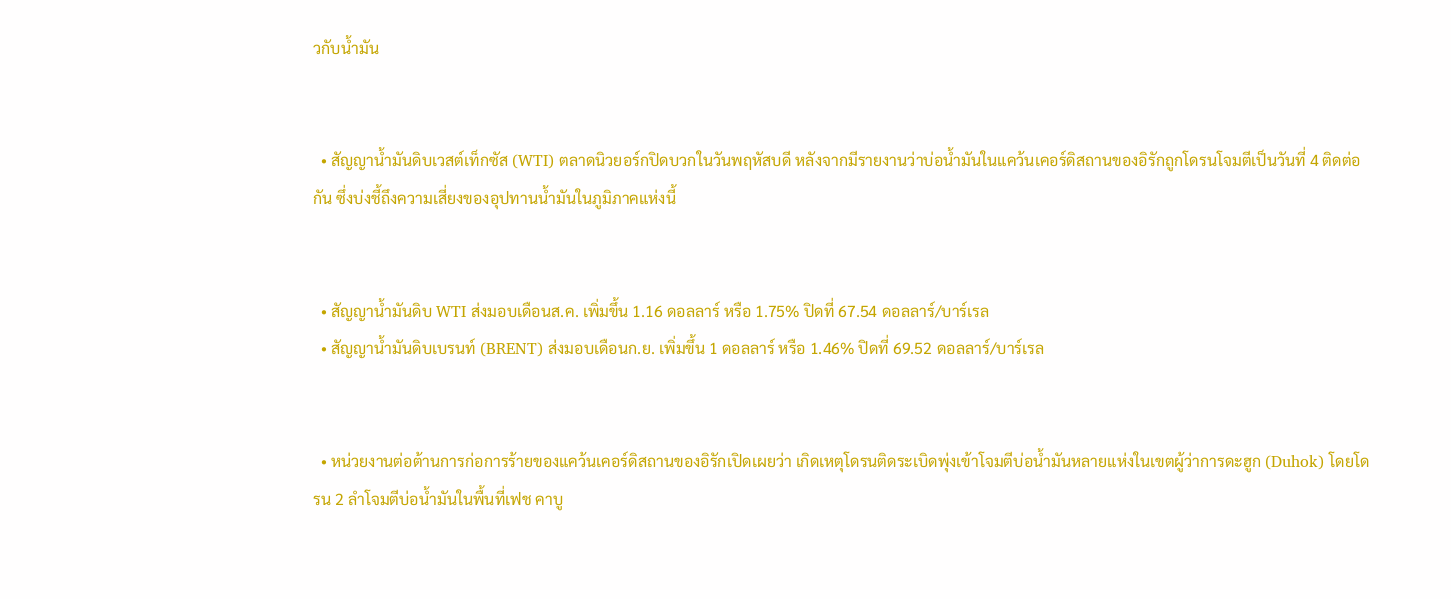วกับน้ำมัน


  • สัญญาน้ำมันดิบเวสต์เท็กซัส (WTI) ตลาดนิวยอร์กปิดบวกในวันพฤหัสบดี หลังจากมีรายงานว่าบ่อน้ำมันในแคว้นเคอร์ดิสถานของอิรักถูกโดรนโจมตีเป็นวันที่ 4 ติดต่อกัน ซึ่งบ่งชี้ถึงความเสี่ยงของอุปทานน้ำมันในภูมิภาคแห่งนี้


  • สัญญาน้ำมันดิบ WTI ส่งมอบเดือนส.ค. เพิ่มขึ้น 1.16 ดอลลาร์ หรือ 1.75% ปิดที่ 67.54 ดอลลาร์/บาร์เรล
  • สัญญาน้ำมันดิบเบรนท์ (BRENT) ส่งมอบเดือนก.ย. เพิ่มขึ้น 1 ดอลลาร์ หรือ 1.46% ปิดที่ 69.52 ดอลลาร์/บาร์เรล


  • หน่วยงานต่อต้านการก่อการร้ายของแคว้นเคอร์ดิสถานของอิรักเปิดเผยว่า เกิดเหตุโดรนติดระเบิดพุ่งเข้าโจมตีบ่อน้ำมันหลายแห่งในเขตผู้ว่าการดะฮูก (Duhok) โดยโดรน 2 ลำโจมตีบ่อน้ำมันในพื้นที่เฟช คาบู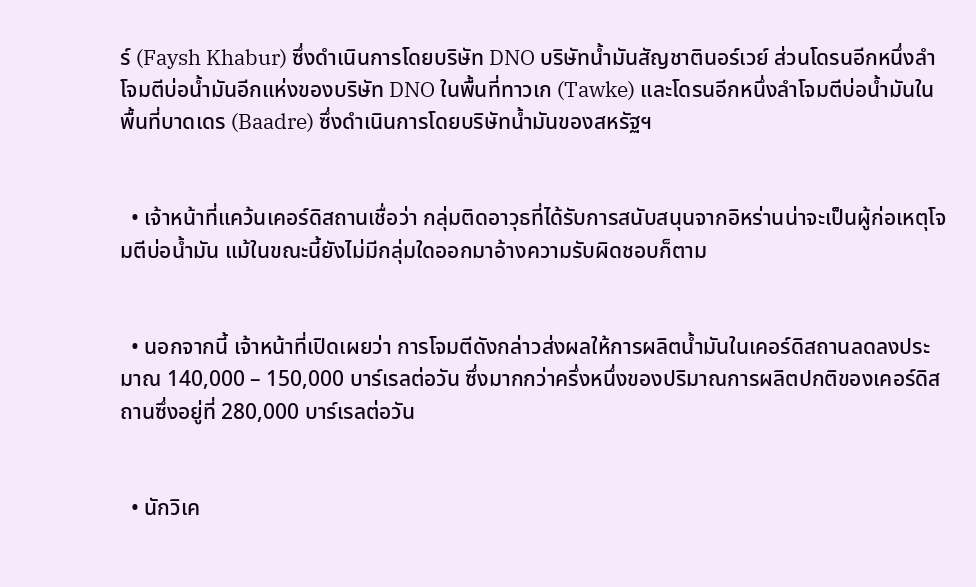ร์ (Faysh Khabur) ซึ่งดำเนินการโดยบริษัท DNO บริษัทน้ำมันสัญชาตินอร์เวย์ ส่วนโดรนอีกหนึ่งลำโจมตีบ่อน้ำมันอีกแห่งของบริษัท DNO ในพื้นที่ทาวเก (Tawke) และโดรนอีกหนึ่งลำโจมตีบ่อน้ำมันในพื้นที่บาดเดร (Baadre) ซึ่งดำเนินการโดยบริษัทน้ำมันของสหรัฐฯ


  • เจ้าหน้าที่แคว้นเคอร์ดิสถานเชื่อว่า กลุ่มติดอาวุธที่ได้รับการสนับสนุนจากอิหร่านน่าจะเป็นผู้ก่อเหตุโจมตีบ่อน้ำมัน แม้ในขณะนี้ยังไม่มีกลุ่มใดออกมาอ้างความรับผิดชอบก็ตาม


  • นอกจากนี้ เจ้าหน้าที่เปิดเผยว่า การโจมตีดังกล่าวส่งผลให้การผลิตน้ำมันในเคอร์ดิสถานลดลงประมาณ 140,000 – 150,000 บาร์เรลต่อวัน ซึ่งมากกว่าครึ่งหนึ่งของปริมาณการผลิตปกติของเคอร์ดิสถานซึ่งอยู่ที่ 280,000 บาร์เรลต่อวัน


  • นักวิเค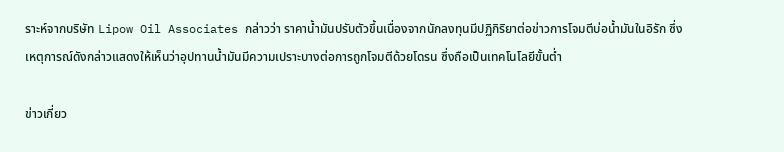ราะห์จากบริษัท Lipow Oil Associates กล่าวว่า ราคาน้ำมันปรับตัวขึ้นเนื่องจากนักลงทุนมีปฏิกิริยาต่อข่าวการโจมตีบ่อน้ำมันในอิรัก ซึ่งเหตุการณ์ดังกล่าวแสดงให้เห็นว่าอุปทานน้ำมันมีความเปราะบางต่อการถูกโจมตีด้วยโดรน ซึ่งถือเป็นเทคโนโลยีขั้นต่ำ

ข่าวเกี่ยว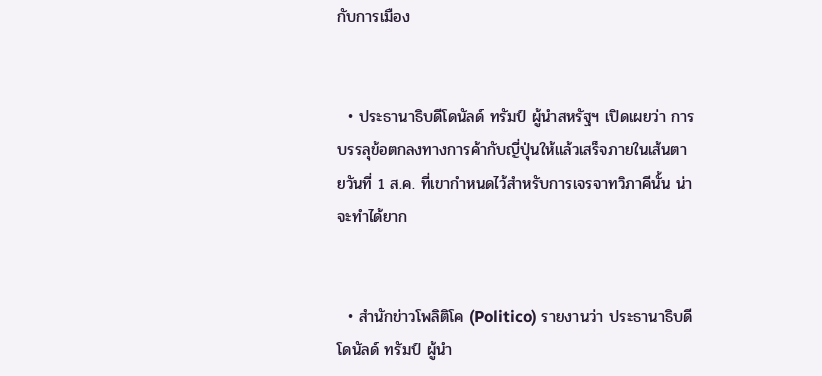กับการเมือง


  • ประธานาธิบดีโดนัลด์ ทรัมป์ ผู้นำสหรัฐฯ เปิดเผยว่า การบรรลุข้อตกลงทางการค้ากับญี่ปุ่นให้แล้วเสร็จภายในเส้นตายวันที่ 1 ส.ค. ที่เขากำหนดไว้สำหรับการเจรจาทวิภาคีนั้น น่าจะทำได้ยาก


  • สำนักข่าวโพลิติโค (Politico) รายงานว่า ประธานาธิบดีโดนัลด์ ทรัมป์ ผู้นำ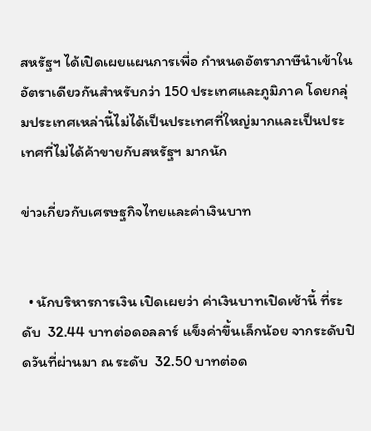สหรัฐฯ ได้เปิดเผยแผนการเพื่อ กำหนดอัตราภาษีนำเข้าในอัตราเดียวกันสำหรับกว่า 150 ประเทศและภูมิภาค โดยกลุ่มประเทศเหล่านี้ไม่ได้เป็นประเทศที่ใหญ่มากและเป็นประเทศที่ไม่ได้ค้าขายกับสหรัฐฯ มากนัก

ข่าวเกี่ยวกับเศรษฐกิจไทยและค่าเงินบาท


  • นักบริหารการเงิน เปิดเผยว่า ค่าเงินบาทเปิดเช้านี้ ที่ระดับ  32.44 บาทต่อดอลลาร์ แข็งค่าขึ้นเล็กน้อย จากระดับปิดวันที่ผ่านมา ณ ระดับ  32.50 บาทต่อด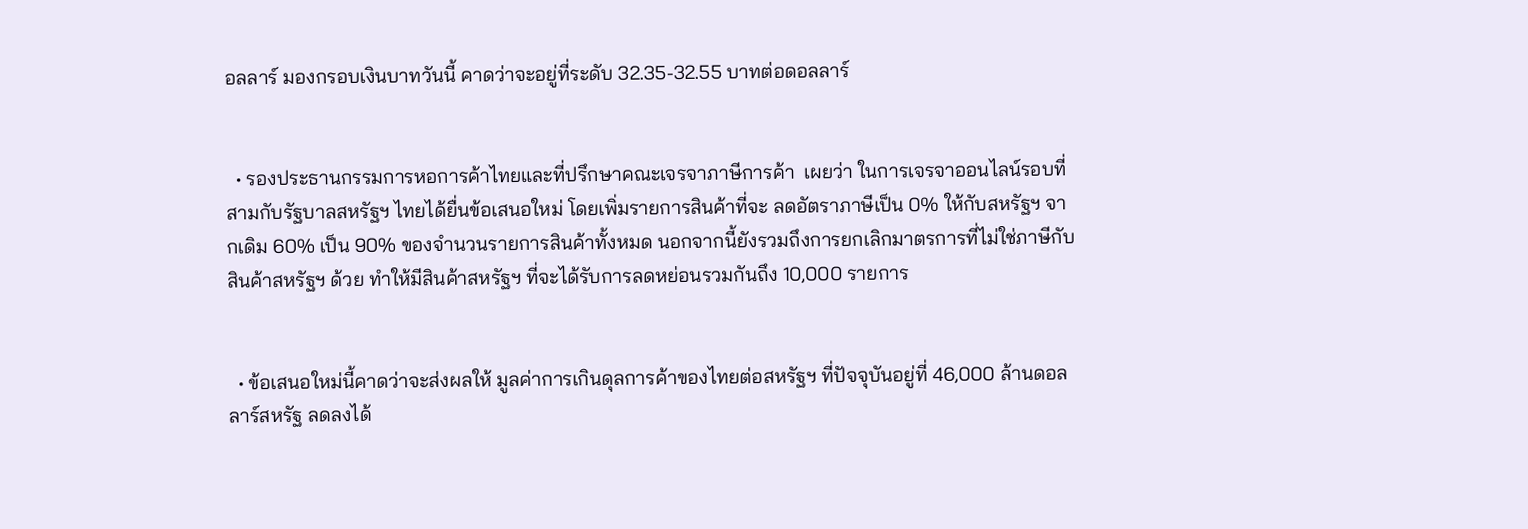อลลาร์ มองกรอบเงินบาทวันนี้ คาดว่าจะอยู่ที่ระดับ 32.35-32.55 บาทต่อดอลลาร์


  • รองประธานกรรมการหอการค้าไทยและที่ปรึกษาคณะเจรจาภาษีการค้า  เผยว่า ในการเจรจาออนไลน์รอบที่สามกับรัฐบาลสหรัฐฯ ไทยได้ยื่นข้อเสนอใหม่ โดยเพิ่มรายการสินค้าที่จะ ลดอัตราภาษีเป็น 0% ให้กับสหรัฐฯ จากเดิม 60% เป็น 90% ของจำนวนรายการสินค้าทั้งหมด นอกจากนี้ยังรวมถึงการยกเลิกมาตรการที่ไม่ใช่ภาษีกับสินค้าสหรัฐฯ ด้วย ทำให้มีสินค้าสหรัฐฯ ที่จะได้รับการลดหย่อนรวมกันถึง 10,000 รายการ


  • ข้อเสนอใหม่นี้คาดว่าจะส่งผลให้ มูลค่าการเกินดุลการค้าของไทยต่อสหรัฐฯ ที่ปัจจุบันอยู่ที่ 46,000 ล้านดอลลาร์สหรัฐ ลดลงได้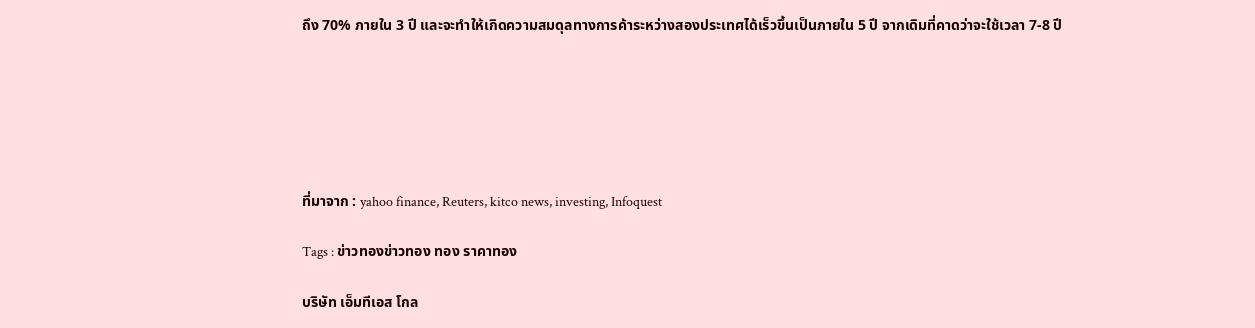ถึง 70% ภายใน 3 ปี และจะทำให้เกิดความสมดุลทางการค้าระหว่างสองประเทศได้เร็วขึ้นเป็นภายใน 5 ปี จากเดิมที่คาดว่าจะใช้เวลา 7-8 ปี






ที่มาจาก : yahoo finance, Reuters, kitco news, investing, Infoquest

Tags : ข่าวทองข่าวทอง ทอง ราคาทอง

บริษัท เอ็มทีเอส โกล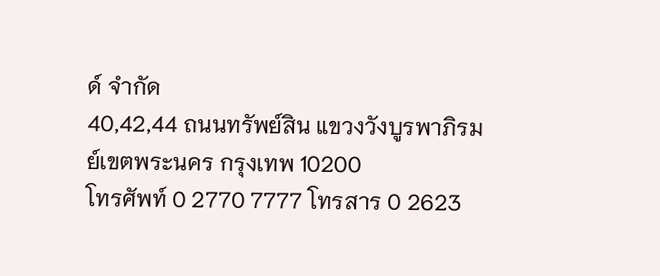ด์ จำกัด
40,42,44 ถนนทรัพย์สิน แขวงวังบูรพาภิรมย์เขตพระนคร กรุงเทพ 10200
โทรศัพท์ 0 2770 7777 โทรสาร 0 2623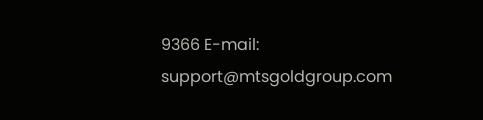9366 E-mail: support@mtsgoldgroup.com